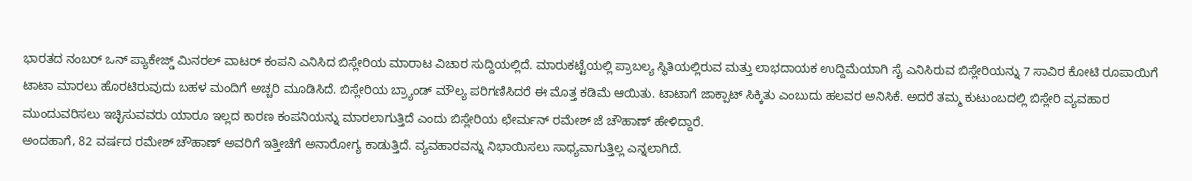ಭಾರತದ ನಂಬರ್ ಒನ್ ಪ್ಯಾಕೇಜ್ಡ್ ಮಿನರಲ್ ವಾಟರ್ ಕಂಪನಿ ಎನಿಸಿದ ಬಿಸ್ಲೇರಿಯ ಮಾರಾಟ ವಿಚಾರ ಸುದ್ದಿಯಲ್ಲಿದೆ. ಮಾರುಕಟ್ಟೆಯಲ್ಲಿ ಪ್ರಾಬಲ್ಯ ಸ್ಥಿತಿಯಲ್ಲಿರುವ ಮತ್ತು ಲಾಭದಾಯಕ ಉದ್ದಿಮೆಯಾಗಿ ಸೈ ಎನಿಸಿರುವ ಬಿಸ್ಲೇರಿಯನ್ನು 7 ಸಾವಿರ ಕೋಟಿ ರೂಪಾಯಿಗೆ ಟಾಟಾ ಮಾರಲು ಹೊರಟಿರುವುದು ಬಹಳ ಮಂದಿಗೆ ಅಚ್ಚರಿ ಮೂಡಿಸಿದೆ. ಬಿಸ್ಲೇರಿಯ ಬ್ರ್ಯಾಂಡ್ ಮೌಲ್ಯ ಪರಿಗಣಿಸಿದರೆ ಈ ಮೊತ್ತ ಕಡಿಮೆ ಆಯಿತು. ಟಾಟಾಗೆ ಜಾಕ್ಪಾಟ್ ಸಿಕ್ಕಿತು ಎಂಬುದು ಹಲವರ ಅನಿಸಿಕೆ. ಅದರೆ ತಮ್ಮ ಕುಟುಂಬದಲ್ಲಿ ಬಿಸ್ಲೇರಿ ವ್ಯವಹಾರ ಮುಂದುವರಿಸಲು ಇಚ್ಛಿಸುವವರು ಯಾರೂ ಇಲ್ಲದ ಕಾರಣ ಕಂಪನಿಯನ್ನು ಮಾರಲಾಗುತ್ತಿದೆ ಎಂದು ಬಿಸ್ಲೇರಿಯ ಛೇರ್ಮನ್ ರಮೇಶ್ ಜೆ ಚೌಹಾಣ್ ಹೇಳಿದ್ದಾರೆ.
ಅಂದಹಾಗೆ, 82 ವರ್ಷದ ರಮೇಶ್ ಚೌಹಾಣ್ ಅವರಿಗೆ ಇತ್ತೀಚೆಗೆ ಅನಾರೋಗ್ಯ ಕಾಡುತ್ತಿದೆ. ವ್ಯವಹಾರವನ್ನು ನಿಭಾಯಿಸಲು ಸಾಧ್ಯವಾಗುತ್ತಿಲ್ಲ ಎನ್ನಲಾಗಿದೆ.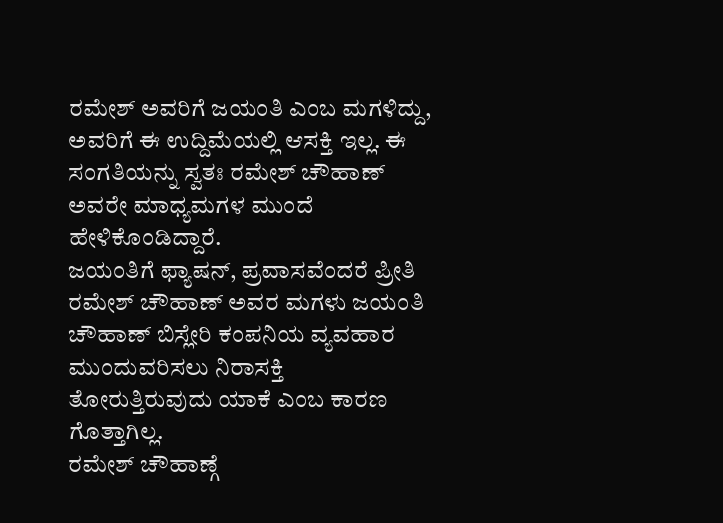ರಮೇಶ್ ಅವರಿಗೆ ಜಯಂತಿ ಎಂಬ ಮಗಳಿದ್ದು, ಅವರಿಗೆ ಈ ಉದ್ದಿಮೆಯಲ್ಲಿ ಆಸಕ್ತಿ ಇಲ್ಲ. ಈ ಸಂಗತಿಯನ್ನು ಸ್ವತಃ ರಮೇಶ್ ಚೌಹಾಣ್ ಅವರೇ ಮಾಧ್ಯಮಗಳ ಮುಂದೆ ಹೇಳಿಕೊಂಡಿದ್ದಾರೆ.
ಜಯಂತಿಗೆ ಫ್ಯಾಷನ್, ಪ್ರವಾಸವೆಂದರೆ ಪ್ರೀತಿ
ರಮೇಶ್ ಚೌಹಾಣ್ ಅವರ ಮಗಳು ಜಯಂತಿ ಚೌಹಾಣ್ ಬಿಸ್ಲೇರಿ ಕಂಪನಿಯ ವ್ಯವಹಾರ ಮುಂದುವರಿಸಲು ನಿರಾಸಕ್ತಿ ತೋರುತ್ತಿರುವುದು ಯಾಕೆ ಎಂಬ ಕಾರಣ ಗೊತ್ತಾಗಿಲ್ಲ.
ರಮೇಶ್ ಚೌಹಾಣ್ಗೆ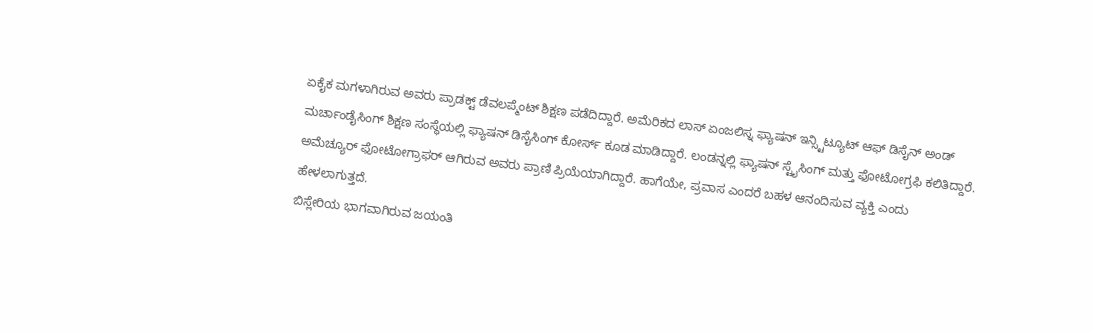ಏಕೈಕ ಮಗಳಾಗಿರುವ ಅವರು ಪ್ರಾಡಕ್ಟ್ ಡೆವಲಪ್ಮೆಂಟ್ ಶಿಕ್ಷಣ ಪಡೆದಿದ್ದಾರೆ. ಅಮೆರಿಕದ ಲಾಸ್ ಏಂಜಲಿಸ್ನ ಫ್ಯಾಷನ್ ಇನ್ಸ್ಟಿಟ್ಯೂಟ್ ಆಫ್ ಡಿಸೈನ್ ಅಂಡ್ ಮರ್ಚಾಂಡೈಸಿಂಗ್ ಶಿಕ್ಷಣ ಸಂಸ್ಥೆಯಲ್ಲಿ ಫ್ಯಾಷನ್ ಡಿಸೈಸಿಂಗ್ ಕೋರ್ಸ್ ಕೂಡ ಮಾಡಿದ್ದಾರೆ. ಲಂಡನ್ನಲ್ಲಿ ಫ್ಯಾಷನ್ ಸ್ಟೈಸಿಂಗ್ ಮತ್ತು ಫೋಟೋಗ್ರಫಿ ಕಲಿತಿದ್ದಾರೆ.
ಅಮೆಚ್ಯೂರ್ ಫೋಟೋಗ್ರಾಫರ್ ಆಗಿರುವ ಅವರು ಪ್ರಾಣಿ ಪ್ರಿಯೆಯಾಗಿದ್ದಾರೆ. ಹಾಗೆಯೇ, ಪ್ರವಾಸ ಎಂದರೆ ಬಹಳ ಆನಂದಿಸುವ ವ್ಯಕ್ತಿ ಎಂದು ಹೇಳಲಾಗುತ್ತದೆ.
ಬಿಸ್ಲೇರಿಯ ಭಾಗವಾಗಿರುವ ಜಯಂತಿ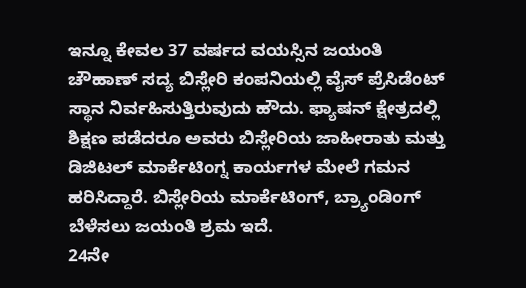ಇನ್ನೂ ಕೇವಲ 37 ವರ್ಷದ ವಯಸ್ಸಿನ ಜಯಂತಿ ಚೌಹಾಣ್ ಸದ್ಯ ಬಿಸ್ಲೇರಿ ಕಂಪನಿಯಲ್ಲಿ ವೈಸ್ ಪ್ರೆಸಿಡೆಂಟ್ ಸ್ಥಾನ ನಿರ್ವಹಿಸುತ್ತಿರುವುದು ಹೌದು. ಫ್ಯಾಷನ್ ಕ್ಷೇತ್ರದಲ್ಲಿ ಶಿಕ್ಷಣ ಪಡೆದರೂ ಅವರು ಬಿಸ್ಲೇರಿಯ ಜಾಹೀರಾತು ಮತ್ತು ಡಿಜಿಟಲ್ ಮಾರ್ಕೆಟಿಂಗ್ನ ಕಾರ್ಯಗಳ ಮೇಲೆ ಗಮನ ಹರಿಸಿದ್ದಾರೆ. ಬಿಸ್ಲೇರಿಯ ಮಾರ್ಕೆಟಿಂಗ್, ಬ್ರ್ಯಾಂಡಿಂಗ್ ಬೆಳೆಸಲು ಜಯಂತಿ ಶ್ರಮ ಇದೆ.
24ನೇ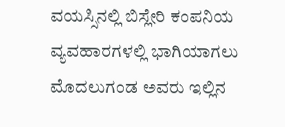ವಯಸ್ಸಿನಲ್ಲಿ ಬಿಸ್ಲೇರಿ ಕಂಪನಿಯ ವ್ಯವಹಾರಗಳಲ್ಲಿ ಭಾಗಿಯಾಗಲು ಮೊದಲುಗಂಡ ಅವರು ಇಲ್ಲಿನ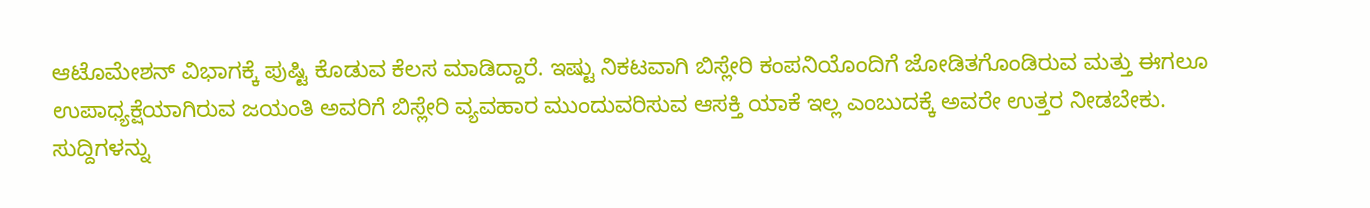ಆಟೊಮೇಶನ್ ವಿಭಾಗಕ್ಕೆ ಪುಷ್ಟಿ ಕೊಡುವ ಕೆಲಸ ಮಾಡಿದ್ದಾರೆ. ಇಷ್ಟು ನಿಕಟವಾಗಿ ಬಿಸ್ಲೇರಿ ಕಂಪನಿಯೊಂದಿಗೆ ಜೋಡಿತಗೊಂಡಿರುವ ಮತ್ತು ಈಗಲೂ ಉಪಾಧ್ಯಕ್ಷೆಯಾಗಿರುವ ಜಯಂತಿ ಅವರಿಗೆ ಬಿಸ್ಲೇರಿ ವ್ಯವಹಾರ ಮುಂದುವರಿಸುವ ಆಸಕ್ತಿ ಯಾಕೆ ಇಲ್ಲ ಎಂಬುದಕ್ಕೆ ಅವರೇ ಉತ್ತರ ನೀಡಬೇಕು.
ಸುದ್ದಿಗಳನ್ನು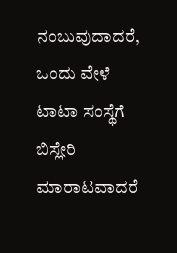ನಂಬುವುದಾದರೆ, ಒಂದು ವೇಳೆ ಟಾಟಾ ಸಂಸ್ಥೆಗೆ ಬಿಸ್ಲೇರಿ ಮಾರಾಟವಾದರೆ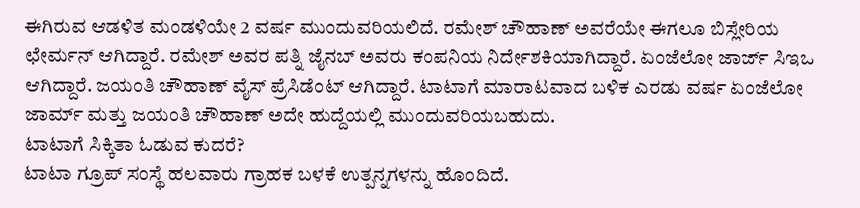ಈಗಿರುವ ಆಡಳಿತ ಮಂಡಳಿಯೇ 2 ವರ್ಷ ಮುಂದುವರಿಯಲಿದೆ. ರಮೇಶ್ ಚೌಹಾಣ್ ಅವರೆಯೇ ಈಗಲೂ ಬಿಸ್ಲೇರಿಯ ಛೇರ್ಮನ್ ಆಗಿದ್ದಾರೆ. ರಮೇಶ್ ಅವರ ಪತ್ನಿ ಜೈನಬ್ ಅವರು ಕಂಪನಿಯ ನಿರ್ದೇಶಕಿಯಾಗಿದ್ದಾರೆ. ಏಂಜೆಲೋ ಜಾರ್ಜ್ ಸಿಇಒ ಆಗಿದ್ದಾರೆ. ಜಯಂತಿ ಚೌಹಾಣ್ ವೈಸ್ ಪ್ರೆಸಿಡೆಂಟ್ ಆಗಿದ್ದಾರೆ. ಟಾಟಾಗೆ ಮಾರಾಟವಾದ ಬಳಿಕ ಎರಡು ವರ್ಷ ಏಂಜೆಲೋ ಜಾರ್ಮ್ ಮತ್ತು ಜಯಂತಿ ಚೌಹಾಣ್ ಅದೇ ಹುದ್ದೆಯಲ್ಲಿ ಮುಂದುವರಿಯಬಹುದು.
ಟಾಟಾಗೆ ಸಿಕ್ಕಿತಾ ಓಡುವ ಕುದರೆ?
ಟಾಟಾ ಗ್ರೂಪ್ ಸಂಸ್ಥೆ ಹಲವಾರು ಗ್ರಾಹಕ ಬಳಕೆ ಉತ್ಪನ್ನಗಳನ್ನು ಹೊಂದಿದೆ.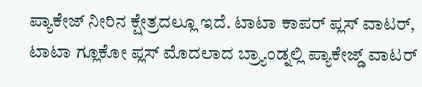ಪ್ಯಾಕೇಜ್ ನೀರಿನ ಕ್ಷೇತ್ರದಲ್ಲೂ ಇದೆ. ಟಾಟಾ ಕಾಪರ್ ಪ್ಲಸ್ ವಾಟರ್, ಟಾಟಾ ಗ್ಲೂಕೋ ಪ್ಲಸ್ ಮೊದಲಾದ ಬ್ರ್ಯಾಂಡ್ನಲ್ಲಿ ಪ್ಯಾಕೇಜ್ಡ್ ವಾಟರ್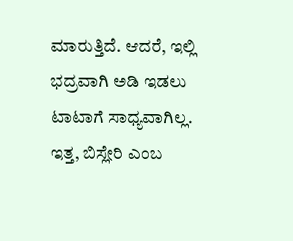ಮಾರುತ್ತಿದೆ. ಆದರೆ, ಇಲ್ಲಿ ಭದ್ರವಾಗಿ ಅಡಿ ಇಡಲು ಟಾಟಾಗೆ ಸಾಧ್ಯವಾಗಿಲ್ಲ.
ಇತ್ತ, ಬಿಸ್ಲೇರಿ ಎಂಬ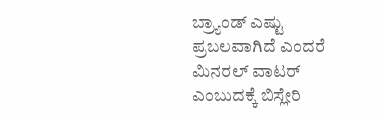ಬ್ರ್ಯಾಂಡ್ ಎಷ್ಟು ಪ್ರಬಲವಾಗಿದೆ ಎಂದರೆ ಮಿನರಲ್ ವಾಟರ್ ಎಂಬುದಕ್ಕೆ ಬಿಸ್ಲೇರಿ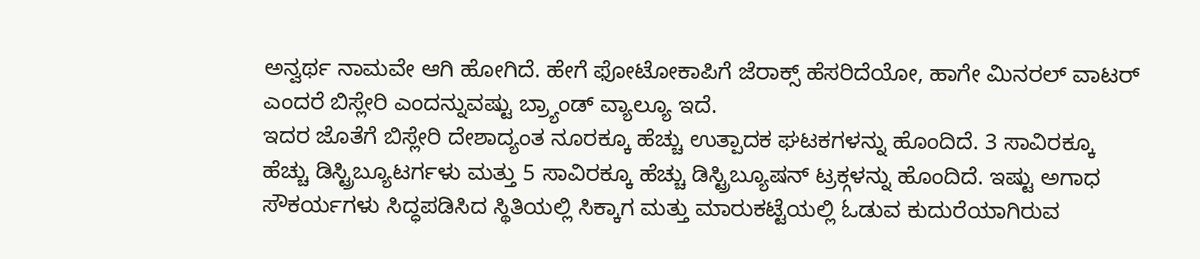ಅನ್ವರ್ಥ ನಾಮವೇ ಆಗಿ ಹೋಗಿದೆ. ಹೇಗೆ ಫೋಟೋಕಾಪಿಗೆ ಜೆರಾಕ್ಸ್ ಹೆಸರಿದೆಯೋ, ಹಾಗೇ ಮಿನರಲ್ ವಾಟರ್ ಎಂದರೆ ಬಿಸ್ಲೇರಿ ಎಂದನ್ನುವಷ್ಟು ಬ್ರ್ಯಾಂಡ್ ವ್ಯಾಲ್ಯೂ ಇದೆ.
ಇದರ ಜೊತೆಗೆ ಬಿಸ್ಲೇರಿ ದೇಶಾದ್ಯಂತ ನೂರಕ್ಕೂ ಹೆಚ್ಚು ಉತ್ಪಾದಕ ಘಟಕಗಳನ್ನು ಹೊಂದಿದೆ. 3 ಸಾವಿರಕ್ಕೂ ಹೆಚ್ಚು ಡಿಸ್ಟ್ರಿಬ್ಯೂಟರ್ಗಳು ಮತ್ತು 5 ಸಾವಿರಕ್ಕೂ ಹೆಚ್ಚು ಡಿಸ್ಟ್ರಿಬ್ಯೂಷನ್ ಟ್ರಕ್ಗಳನ್ನು ಹೊಂದಿದೆ. ಇಷ್ಟು ಅಗಾಧ ಸೌಕರ್ಯಗಳು ಸಿದ್ಧಪಡಿಸಿದ ಸ್ಥಿತಿಯಲ್ಲಿ ಸಿಕ್ಕಾಗ ಮತ್ತು ಮಾರುಕಟ್ಟೆಯಲ್ಲಿ ಓಡುವ ಕುದುರೆಯಾಗಿರುವ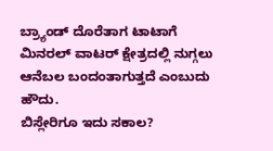ಬ್ರ್ಯಾಂಡ್ ದೊರೆತಾಗ ಟಾಟಾಗೆ ಮಿನರಲ್ ವಾಟರ್ ಕ್ಷೇತ್ರದಲ್ಲಿ ನುಗ್ಗಲು ಆನೆಬಲ ಬಂದಂತಾಗುತ್ತದೆ ಎಂಬುದು ಹೌದು.
ಬಿಸ್ಲೇರಿಗೂ ಇದು ಸಕಾಲ?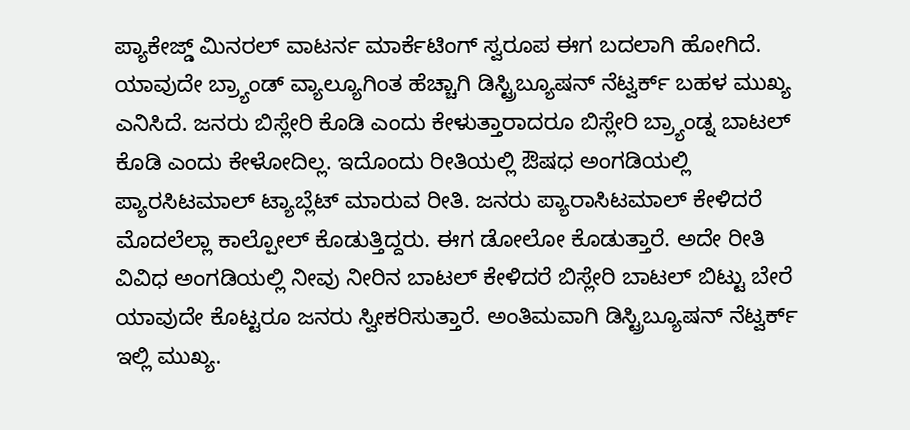ಪ್ಯಾಕೇಜ್ಡ್ ಮಿನರಲ್ ವಾಟರ್ನ ಮಾರ್ಕೆಟಿಂಗ್ ಸ್ವರೂಪ ಈಗ ಬದಲಾಗಿ ಹೋಗಿದೆ. ಯಾವುದೇ ಬ್ರ್ಯಾಂಡ್ ವ್ಯಾಲ್ಯೂಗಿಂತ ಹೆಚ್ಚಾಗಿ ಡಿಸ್ಟ್ರಿಬ್ಯೂಷನ್ ನೆಟ್ವರ್ಕ್ ಬಹಳ ಮುಖ್ಯ ಎನಿಸಿದೆ. ಜನರು ಬಿಸ್ಲೇರಿ ಕೊಡಿ ಎಂದು ಕೇಳುತ್ತಾರಾದರೂ ಬಿಸ್ಲೇರಿ ಬ್ರ್ಯಾಂಡ್ನ ಬಾಟಲ್ ಕೊಡಿ ಎಂದು ಕೇಳೋದಿಲ್ಲ. ಇದೊಂದು ರೀತಿಯಲ್ಲಿ ಔಷಧ ಅಂಗಡಿಯಲ್ಲಿ ಪ್ಯಾರಸಿಟಮಾಲ್ ಟ್ಯಾಬ್ಲೆಟ್ ಮಾರುವ ರೀತಿ. ಜನರು ಪ್ಯಾರಾಸಿಟಮಾಲ್ ಕೇಳಿದರೆ ಮೊದಲೆಲ್ಲಾ ಕಾಲ್ಪೋಲ್ ಕೊಡುತ್ತಿದ್ದರು. ಈಗ ಡೋಲೋ ಕೊಡುತ್ತಾರೆ. ಅದೇ ರೀತಿ ವಿವಿಧ ಅಂಗಡಿಯಲ್ಲಿ ನೀವು ನೀರಿನ ಬಾಟಲ್ ಕೇಳಿದರೆ ಬಿಸ್ಲೇರಿ ಬಾಟಲ್ ಬಿಟ್ಟು ಬೇರೆ ಯಾವುದೇ ಕೊಟ್ಟರೂ ಜನರು ಸ್ವೀಕರಿಸುತ್ತಾರೆ. ಅಂತಿಮವಾಗಿ ಡಿಸ್ಟ್ರಿಬ್ಯೂಷನ್ ನೆಟ್ವರ್ಕ್ ಇಲ್ಲಿ ಮುಖ್ಯ.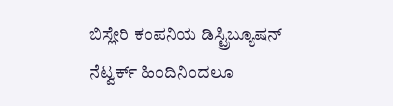ಬಿಸ್ಲೇರಿ ಕಂಪನಿಯ ಡಿಸ್ಟ್ರಿಬ್ಯೂಷನ್ ನೆಟ್ವರ್ಕ್ ಹಿಂದಿನಿಂದಲೂ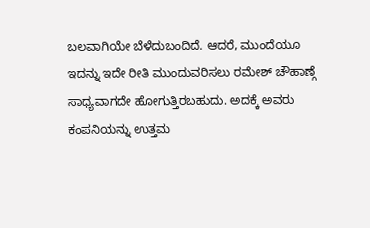ಬಲವಾಗಿಯೇ ಬೆಳೆದುಬಂದಿದೆ. ಆದರೆ, ಮುಂದೆಯೂ ಇದನ್ನು ಇದೇ ರೀತಿ ಮುಂದುವರಿಸಲು ರಮೇಶ್ ಚೌಹಾಣ್ಗೆ ಸಾಧ್ಯವಾಗದೇ ಹೋಗುತ್ತಿರಬಹುದು. ಅದಕ್ಕೆ ಅವರು ಕಂಪನಿಯನ್ನು ಉತ್ತಮ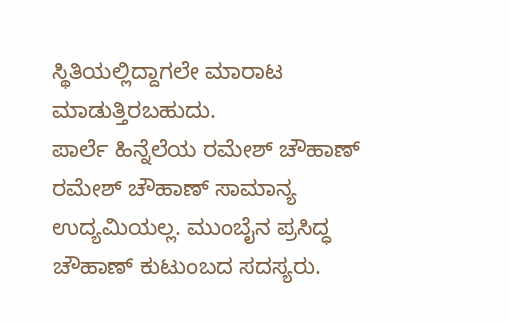ಸ್ಥಿತಿಯಲ್ಲಿದ್ದಾಗಲೇ ಮಾರಾಟ ಮಾಡುತ್ತಿರಬಹುದು.
ಪಾರ್ಲೆ ಹಿನ್ನೆಲೆಯ ರಮೇಶ್ ಚೌಹಾಣ್
ರಮೇಶ್ ಚೌಹಾಣ್ ಸಾಮಾನ್ಯ ಉದ್ಯಮಿಯಲ್ಲ. ಮುಂಬೈನ ಪ್ರಸಿದ್ಧ ಚೌಹಾಣ್ ಕುಟುಂಬದ ಸದಸ್ಯರು.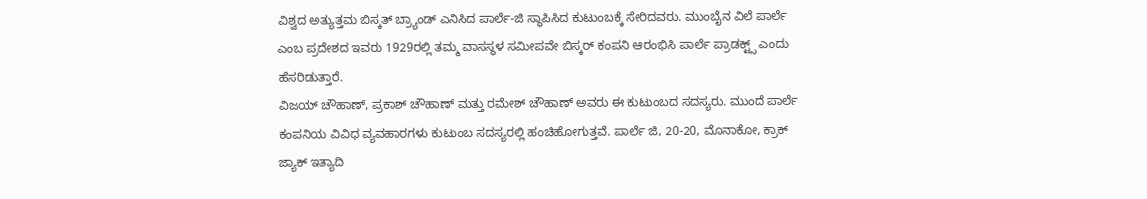ವಿಶ್ವದ ಅತ್ಯುತ್ತಮ ಬಿಸ್ಕತ್ ಬ್ರ್ಯಾಂಡ್ ಎನಿಸಿದ ಪಾರ್ಲೆ-ಜಿ ಸ್ಥಾಪಿಸಿದ ಕುಟುಂಬಕ್ಕೆ ಸೇರಿದವರು. ಮುಂಬೈನ ವಿಲೆ ಪಾರ್ಲೆ ಎಂಬ ಪ್ರದೇಶದ ಇವರು 1929ರಲ್ಲಿ ತಮ್ಮ ವಾಸಸ್ಥಳ ಸಮೀಪವೇ ಬಿಸ್ಕರ್ ಕಂಪನಿ ಆರಂಭಿಸಿ ಪಾರ್ಲೆ ಪ್ರಾಡಕ್ಟ್ಸ್ ಎಂದು ಹೆಸರಿಡುತ್ತಾರೆ.
ವಿಜಯ್ ಚೌಹಾಣ್, ಪ್ರಕಾಶ್ ಚೌಹಾಣ್ ಮತ್ತು ರಮೇಶ್ ಚೌಹಾಣ್ ಅವರು ಈ ಕುಟುಂಬದ ಸದಸ್ಯರು. ಮುಂದೆ ಪಾರ್ಲೆ ಕಂಪನಿಯ ವಿವಿಧ ವ್ಯವಹಾರಗಳು ಕುಟುಂಬ ಸದಸ್ಯರಲ್ಲಿ ಹಂಚಿಹೋಗುತ್ತವೆ. ಪಾರ್ಲೆ ಜಿ, 20-20, ಮೊನಾಕೋ, ಕ್ರಾಕ್ ಜ್ಯಾಕ್ ಇತ್ಯಾದಿ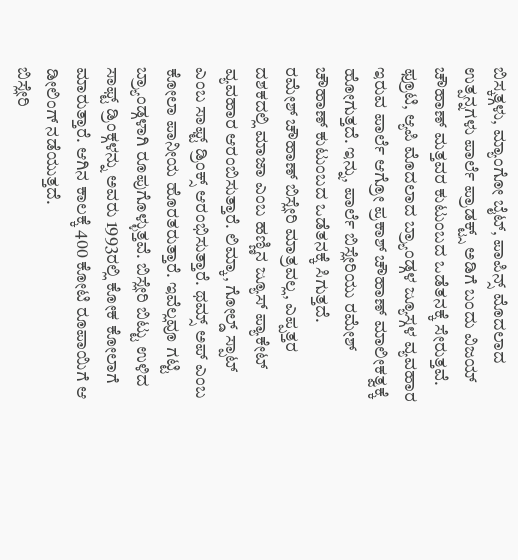ಬಿಸ್ಕತ್ಗಳು, ಮ್ಯಾಂಗೋ ಬೈಟ್, ಪಾಪಿನ್ಸ್ ಮೊದಲಾದ ಉತ್ಪನ್ನಗಳು ಪಾರ್ಲೆ ಪ್ರಾಡಕ್ಟ್ಸ್ ಅಡಿಗೆ ಬಂದು ವಿಜಯ್ ಚೌಹಾಣ್ ಮತ್ತವರ ಕುಟುಂಬದ ಒಡೆತನಕ್ಕೆ ಸೇರುತ್ತವೆ.
ಫ್ರೂಟಿ, ಆ್ಯಪಿ ಮೊದಲಾದ ಬ್ರ್ಯಾಂಡ್ಗಳ ಜ್ಯೂಸ್ಗಳ ವ್ಯವಹಾರ ಇರುವ ಪಾರ್ಲೆ ಆಗ್ರೋ ಪ್ರಕಾಶ್ ಚೌಹಾಣ್ ಮಾಲೀಕತ್ವಕ್ಕೆ ಹೋಗುತ್ತದೆ. ಇನ್ನು, ಪಾರ್ಲೆ ಬಿಸ್ಲೇರಿಯು ರಮೇಶ್ ಚೌಹಾಣ್ ಕುಟುಂಬದ ಒಡೆತನಕ್ಕೆ ಸಿಗುತ್ತದೆ.
ರಮೇಶ್ ಚೌಹಾಣ್ ಬಿಸ್ಲೇರಿ ಮಾತ್ರವಲ್ಲ, ಎಪ್ಪತ್ತರ ದಶಕದಲ್ಲಿ ಮಾಜಾ ಎಂಬ ಹಣ್ಣಿನ ಜ್ಯೂಸ್ ಪ್ಯಾಕೇಟ್ ವ್ಯವಹಾರ ಆರಂಬಿಸುತ್ತಾರೆ. ಲಿಮ್ಕಾ, ಗೋಲ್ಡ್ ಸ್ಪಾಟ್ ಎಂಬ ಸಾಫ್ಟ್ ಡ್ರಿಂಕ್ಸ್ ಆರಂಭಿಸುತ್ತಾರೆ. ಥಮ್ಸ್ ಅಪ್ ಎಂಬ ಕೋಲಾ ಪಾನೀಯ ಹೊರತರುತ್ತಾರೆ. ಇವೆಲ್ಲವೂ ಗಟ್ಟಿ ಬ್ರ್ಯಾಂಡ್ಗಳಾಗಿ ರೂಪುಗೊಳ್ಳುತ್ತವೆ. ಬಿಸ್ಲೇರಿ ಬಿಟ್ಟು ಉಳಿದ ಸಾಫ್ಟ್ ಡ್ರಿಂಕ್ಗಳನ್ನು ಅವರು 1993ರಲ್ಲಿ ಕೋಕ ಕೋಲಾಗೆ ಮಾರುತ್ತಾರೆ. ಆಗಿನ ಕಾಲಕ್ಕೆ 400 ಕೋಟಿ ರೂಪಾಯಿಗೆ ಆ ಡೀಲಿಂಗ್ ನಡೆಯುತ್ತದೆ.
ಬಿಸ್ಲೇರಿ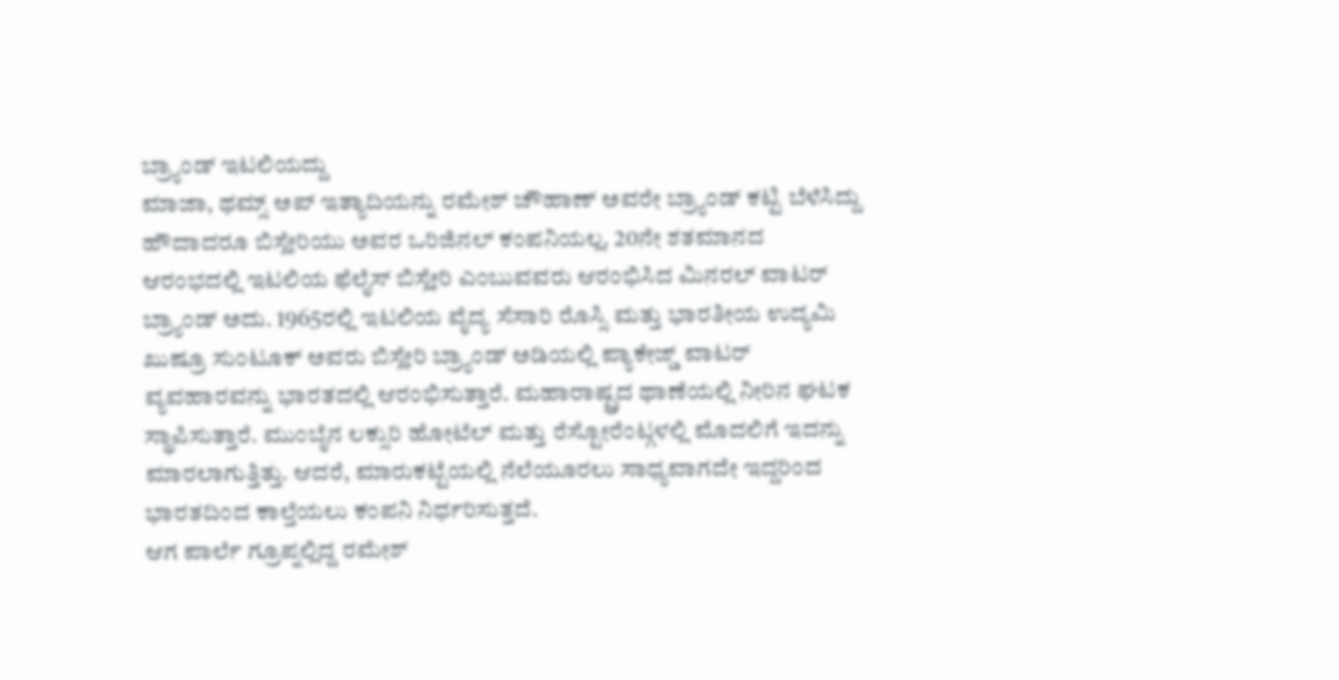ಬ್ರ್ಯಾಂಡ್ ಇಟಲಿಯದ್ದು
ಮಾಜಾ, ಥಮ್ಸ್ ಅಪ್ ಇತ್ಯಾದಿಯನ್ನು ರಮೇಶ್ ಚೌಹಾಣ್ ಅವರೇ ಬ್ರ್ಯಾಂಡ್ ಕಟ್ಟಿ ಬೆಳೆಸಿದ್ದು ಹೌದಾದರೂ ಬಿಸ್ಲೇರಿಯು ಅವರ ಒರಿಜಿನಲ್ ಕಂಪನಿಯಲ್ಲ. 20ನೇ ಶತಮಾನದ ಆರಂಭದಲ್ಲಿ ಇಟಲಿಯ ಫೆಲೈಸ್ ಬಿಸ್ಲೇರಿ ಎಂಬುವವರು ಆರಂಭಿಸಿದ ಮಿನರಲ್ ವಾಟರ್ ಬ್ರ್ಯಾಂಡ್ ಅದು. 1965ರಲ್ಲಿ ಇಟಲಿಯ ವೈದ್ಯ ಸೆಸಾರಿ ರೊಸ್ಸಿ ಮತ್ತು ಭಾರತೀಯ ಉದ್ಯಮಿ ಖುಷ್ರೂ ಸುಂಟೂಕ್ ಅವರು ಬಿಸ್ಲೇರಿ ಬ್ರ್ಯಾಂಡ್ ಅಡಿಯಲ್ಲಿ ಪ್ಯಾಕೇಜ್ಡ್ ವಾಟರ್ ವ್ಯವಹಾರವನ್ನು ಭಾರತದಲ್ಲಿ ಆರಂಭಿಸುತ್ತಾರೆ. ಮಹಾರಾಷ್ಟ್ರದ ಥಾಣೆಯಲ್ಲಿ ನೀರಿನ ಘಟಕ ಸ್ಥಾಪಿಸುತ್ತಾರೆ. ಮುಂಬೈನ ಲಕ್ಸುರಿ ಹೋಟೆಲ್ ಮತ್ತು ರೆಸ್ಟೋರೆಂಟ್ಗಳಲ್ಲಿ ಮೊದಲಿಗೆ ಇದನ್ನು ಮಾರಲಾಗುತ್ತಿತ್ತು. ಆದರೆ, ಮಾರುಕಟ್ಟೆಯಲ್ಲಿ ನೆಲೆಯೂರಲು ಸಾಧ್ಯವಾಗದೇ ಇದ್ದರಿಂದ ಭಾರತದಿಂದ ಕಾಲ್ತೆಯಲು ಕಂಪನಿ ನಿರ್ಧರಿಸುತ್ತದೆ.
ಆಗ ಪಾರ್ಲೆ ಗ್ರೂಪ್ನಲ್ಲಿದ್ದ ರಮೇಶ್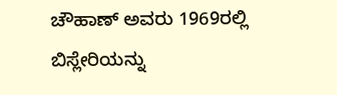ಚೌಹಾಣ್ ಅವರು 1969ರಲ್ಲಿ ಬಿಸ್ಲೇರಿಯನ್ನು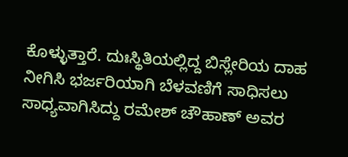ಕೊಳ್ಳುತ್ತಾರೆ. ದುಃಸ್ಥಿತಿಯಲ್ಲಿದ್ದ ಬಿಸ್ಲೇರಿಯ ದಾಹ ನೀಗಿಸಿ ಭರ್ಜರಿಯಾಗಿ ಬೆಳವಣಿಗೆ ಸಾಧಿಸಲು ಸಾಧ್ಯವಾಗಿಸಿದ್ದು ರಮೇಶ್ ಚೌಹಾಣ್ ಅವರ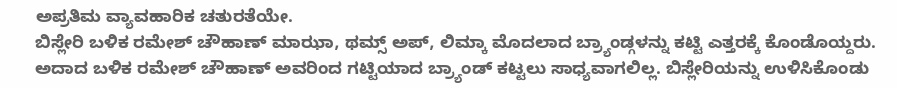ಅಪ್ರತಿಮ ವ್ಯಾವಹಾರಿಕ ಚತುರತೆಯೇ.
ಬಿಸ್ಲೇರಿ ಬಳಿಕ ರಮೇಶ್ ಚೌಹಾಣ್ ಮಾಝಾ, ಥಮ್ಸ್ ಅಪ್, ಲಿಮ್ಕಾ ಮೊದಲಾದ ಬ್ರ್ಯಾಂಡ್ಗಳನ್ನು ಕಟ್ಟಿ ಎತ್ತರಕ್ಕೆ ಕೊಂಡೊಯ್ದರು. ಅದಾದ ಬಳಿಕ ರಮೇಶ್ ಚೌಹಾಣ್ ಅವರಿಂದ ಗಟ್ಟಿಯಾದ ಬ್ರ್ಯಾಂಡ್ ಕಟ್ಟಲು ಸಾಧ್ಯವಾಗಲಿಲ್ಲ. ಬಿಸ್ಲೇರಿಯನ್ನು ಉಳಿಸಿಕೊಂಡು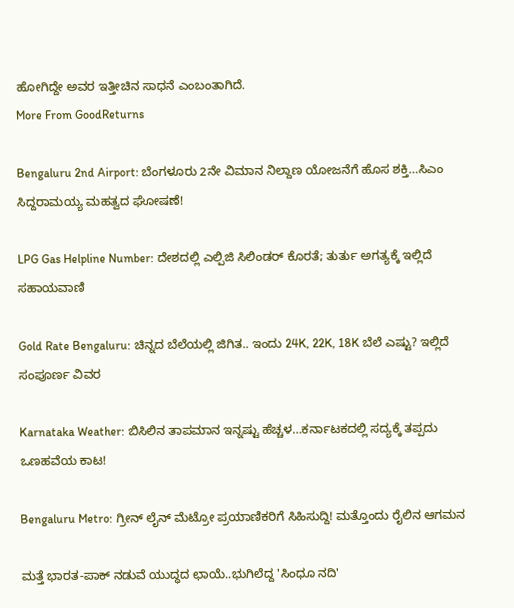ಹೋಗಿದ್ದೇ ಅವರ ಇತ್ತೀಚಿನ ಸಾಧನೆ ಎಂಬಂತಾಗಿದೆ.
More From GoodReturns

Bengaluru 2nd Airport: ಬೆಂಗಳೂರು 2ನೇ ವಿಮಾನ ನಿಲ್ದಾಣ ಯೋಜನೆಗೆ ಹೊಸ ಶಕ್ತಿ…ಸಿಎಂ ಸಿದ್ದರಾಮಯ್ಯ ಮಹತ್ವದ ಘೋಷಣೆ!

LPG Gas Helpline Number: ದೇಶದಲ್ಲಿ ಎಲ್ಪಿಜಿ ಸಿಲಿಂಡರ್ ಕೊರತೆ; ತುರ್ತು ಅಗತ್ಯಕ್ಕೆ ಇಲ್ಲಿದೆ ಸಹಾಯವಾಣಿ

Gold Rate Bengaluru: ಚಿನ್ನದ ಬೆಲೆಯಲ್ಲಿ ಜಿಗಿತ.. ಇಂದು 24K, 22K, 18K ಬೆಲೆ ಎಷ್ಟು? ಇಲ್ಲಿದೆ ಸಂಪೂರ್ಣ ವಿವರ

Karnataka Weather: ಬಿಸಿಲಿನ ತಾಪಮಾನ ಇನ್ನಷ್ಟು ಹೆಚ್ಚಳ…ಕರ್ನಾಟಕದಲ್ಲಿ ಸದ್ಯಕ್ಕೆ ತಪ್ಪದು ಒಣಹವೆಯ ಕಾಟ!

Bengaluru Metro: ಗ್ರೀನ್ ಲೈನ್ ಮೆಟ್ರೋ ಪ್ರಯಾಣಿಕರಿಗೆ ಸಿಹಿಸುದ್ದಿ! ಮತ್ತೊಂದು ರೈಲಿನ ಆಗಮನ

ಮತ್ತೆ ಭಾರತ-ಪಾಕ್ ನಡುವೆ ಯುದ್ಧದ ಛಾಯೆ..ಭುಗಿಲೆದ್ದ 'ಸಿಂಧೂ ನದಿ'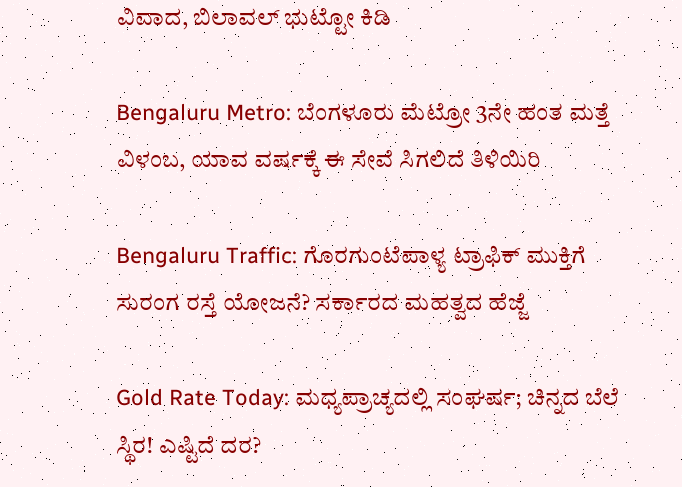ವಿವಾದ, ಬಿಲಾವಲ್ ಭುಟ್ಟೋ ಕಿಡಿ

Bengaluru Metro: ಬೆಂಗಳೂರು ಮೆಟ್ರೋ 3ನೇ ಹಂತ ಮತ್ತೆ ವಿಳಂಬ, ಯಾವ ವರ್ಷಕ್ಕೆ ಈ ಸೇವೆ ಸಿಗಲಿದೆ ತಿಳಿಯಿರಿ

Bengaluru Traffic: ಗೊರಗುಂಟೆಪಾಳ್ಯ ಟ್ರಾಫಿಕ್ ಮುಕ್ತಿಗೆ ಸುರಂಗ ರಸ್ತೆ ಯೋಜನೆ? ಸರ್ಕಾರದ ಮಹತ್ವದ ಹೆಜ್ಜೆ

Gold Rate Today: ಮಧ್ಯಪ್ರಾಚ್ಯದಲ್ಲಿ ಸಂಘರ್ಷ; ಚಿನ್ನದ ಬೆಲೆ ಸ್ಥಿರ! ಎಷ್ಟಿದೆ ದರ?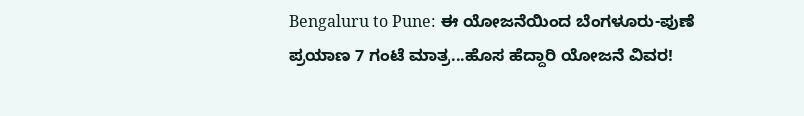Bengaluru to Pune: ಈ ಯೋಜನೆಯಿಂದ ಬೆಂಗಳೂರು-ಪುಣೆ ಪ್ರಯಾಣ 7 ಗಂಟೆ ಮಾತ್ರ...ಹೊಸ ಹೆದ್ದಾರಿ ಯೋಜನೆ ವಿವರ!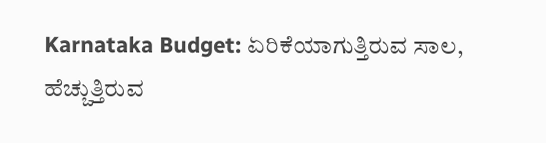Karnataka Budget: ಏರಿಕೆಯಾಗುತ್ತಿರುವ ಸಾಲ, ಹೆಚ್ಚುತ್ತಿರುವ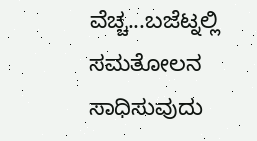ವೆಚ್ಚ...ಬಜೆಟ್ನಲ್ಲಿ ಸಮತೋಲನ ಸಾಧಿಸುವುದು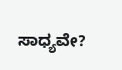ಸಾಧ್ಯವೇ?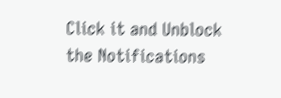Click it and Unblock the Notifications